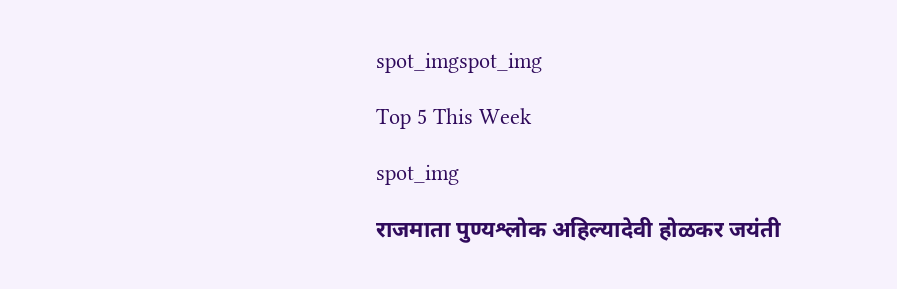spot_imgspot_img

Top 5 This Week

spot_img

राजमाता पुण्यश्लोक अहिल्यादेवी होळकर जयंती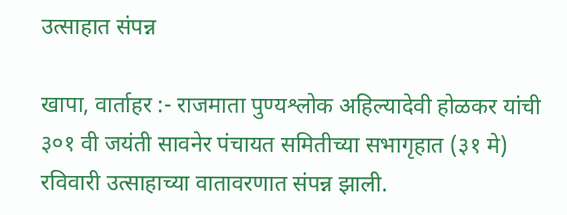उत्साहात संपन्न

खापा, वार्ताहर :- राजमाता पुण्यश्लोक अहिल्यादेवी होळकर यांची ३०१ वी जयंती सावनेर पंचायत समितीच्या सभागृहात (३१ मे) रविवारी उत्साहाच्या वातावरणात संपन्न झाली.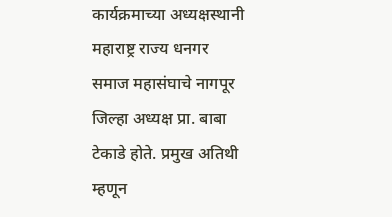कार्यक्रमाच्या अध्यक्षस्थानी महाराष्ट्र राज्य धनगर समाज महासंघाचे नागपूर जिल्हा अध्यक्ष प्रा. बाबा टेकाडे होते. प्रमुख अतिथी म्हणून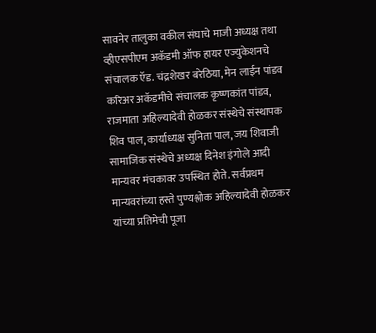सावनेर तालुका वकील संघाचे माजी अध्यक्ष तथा व्हीएसपीएम अकॅडमी ऑफ हायर एज्युकेशनचे संचालक ऍड. चंद्रशेखर बरेठिया, मेन लाईन पांडव करिअर अकॅडमीचे संचालक कृष्णकांत पांडव, राजमाता अहिल्यादेवी होळकर संस्थेचे संस्थापक शिव पाल, कार्याध्यक्ष सुनिता पाल, जय शिवाजी सामाजिक संस्थेचे अध्यक्ष दिनेश इंगोले आदी मान्यवर मंचकावर उपस्थित होते. सर्वप्रथम मान्यवरांच्या हस्ते पुण्यश्लोक अहिल्यादेवी होळकर यांच्या प्रतिमेची पूजा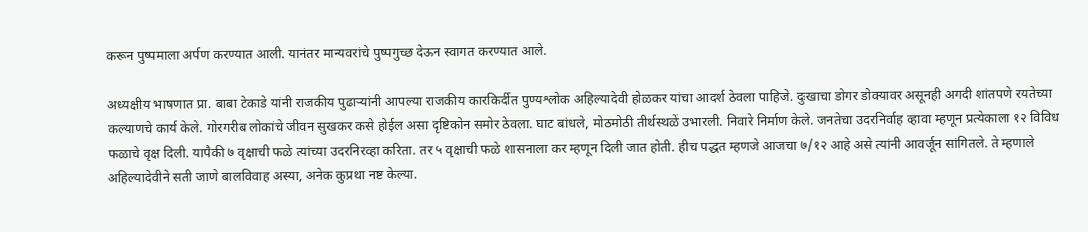करून पुष्पमाला अर्पण करण्यात आली. यानंतर मान्यवरांचे पुष्पगुच्छ देऊन स्वागत करण्यात आले.

अध्यक्षीय भाषणात प्रा. बाबा टेकाडे यांनी राजकीय पुढाऱ्यांनी आपल्या राजकीय कारकिर्दीत पुण्यश्लोक अहिल्यादेवी होळकर यांचा आदर्श ठेवला पाहिजे. दुःखाचा डोगर डोक्यावर असूनही अगदी शांतपणे रयतेच्या कल्याणचे कार्य केले. गोरगरीब लोकांचे जीवन सुखकर कसे होईल असा दृष्टिकोन समोर ठेवला. घाट बांधले, मोठमोठी तीर्थस्थळें उभारली. निवारे निर्माण केले. जनतेचा उदरनिर्वाह व्हावा म्हणून प्रत्येकाला १२ विविध फळाचे वृक्ष दिली. यापैकी ७ वृक्षाची फळे त्यांच्या उदरनिरव्हा करिता. तर ५ वृक्षाची फळे शासनाला कर म्हणून दिली जात होती. हीच पद्धत म्हणजे आजचा ७/१२ आहे असे त्यांनी आवर्जून सांगितले. ते म्हणाले अहिल्यादेवीने सती जाणे बालविवाह अस्या, अनेक कुप्रथा नष्ट केल्या.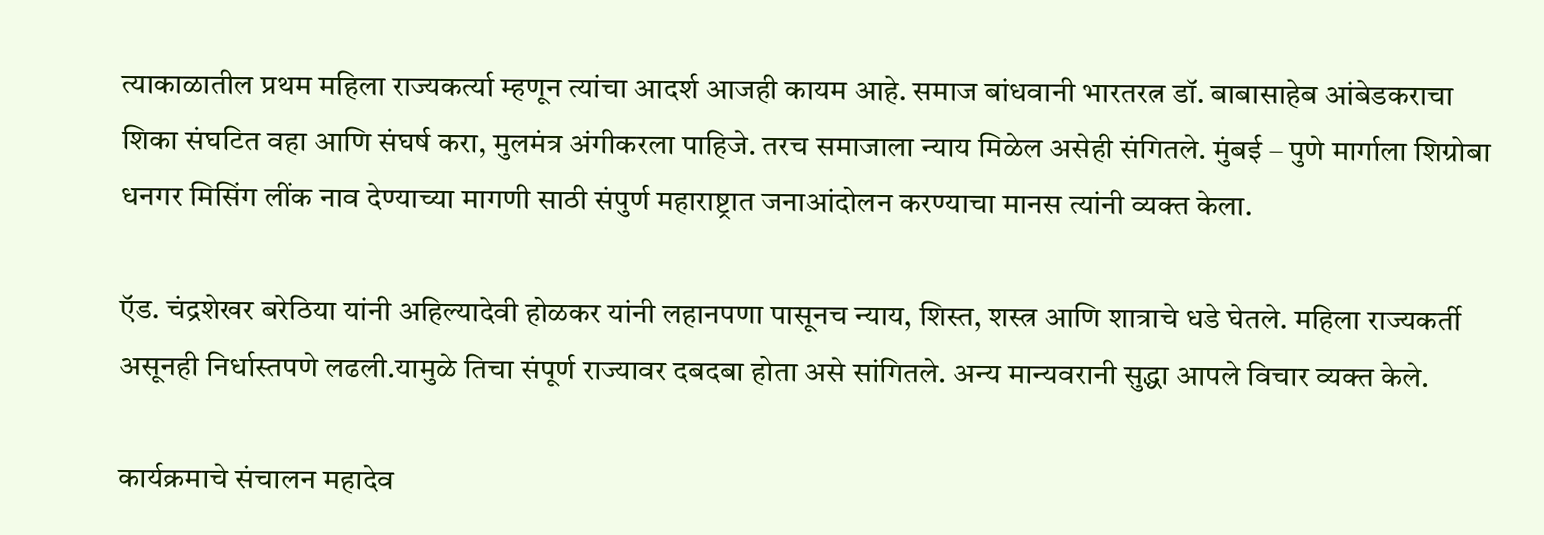त्याकाळातील प्रथम महिला राज्यकर्त्या म्हणून त्यांचा आदर्श आजही कायम आहे. समाज बांधवानी भारतरत्न डॉ. बाबासाहेब आंबेडकराचा शिका संघटित वहा आणि संघर्ष करा, मुलमंत्र अंगीकरला पाहिजे. तरच समाजाला न्याय मिळेल असेही संगितले. मुंबई – पुणे मार्गाला शिग्रोबा धनगर मिसिंग लींक नाव देण्याच्या मागणी साठी संपुर्ण महाराष्ट्रात जनाआंदोलन करण्याचा मानस त्यांनी व्यक्त केला.

ऍड. चंद्रशेखर बरेठिया यांनी अहिल्यादेवी होळकर यांनी लहानपणा पासूनच न्याय, शिस्त, शस्त्र आणि शात्राचे धडे घेतले. महिला राज्यकर्ती असूनही निर्धास्तपणे लढली.यामुळे तिचा संपूर्ण राज्यावर दबदबा होता असे सांगितले. अन्य मान्यवरानी सुद्धा आपले विचार व्यक्त केले.

कार्यक्रमाचे संचालन महादेव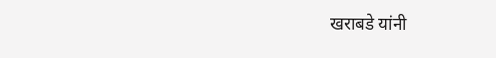खराबडे यांनी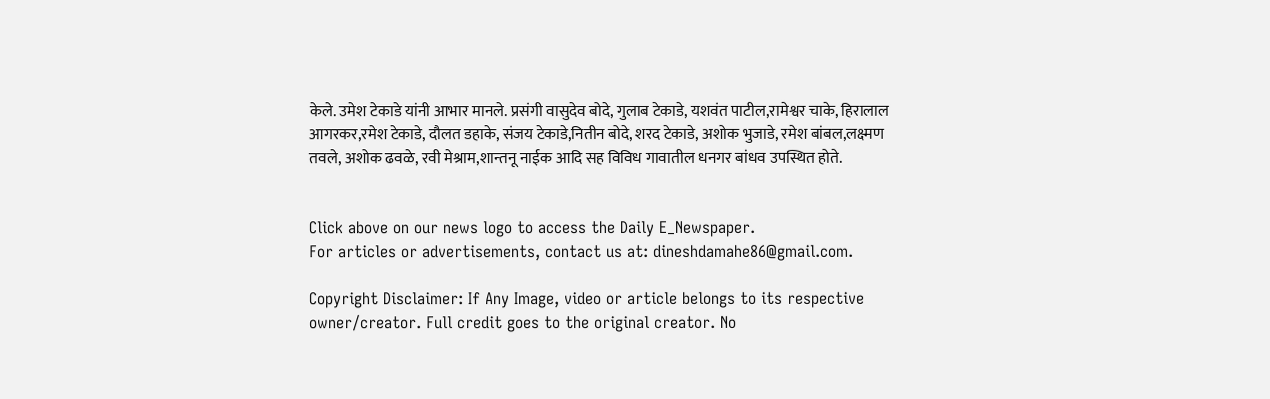केले. उमेश टेकाडे यांनी आभार मानले. प्रसंगी वासुदेव बोदे, गुलाब टेकाडे, यशवंत पाटील,रामेश्वर चाके, हिरालाल आगरकर,रमेश टेकाडे, दौलत डहाके, संजय टेकाडे,नितीन बोदे, शरद टेकाडे, अशोक भुजाडे, रमेश बांबल,लक्ष्मण तवले, अशोक ढवळे, रवी मेश्राम,शान्तनू नाईक आदि सह विविध गावातील धनगर बांधव उपस्थित होते.


Click above on our news logo to access the Daily E_Newspaper.
For articles or advertisements, contact us at: dineshdamahe86@gmail.com.

Copyright Disclaimer: If Any Image, video or article belongs to its respective owner/creator. Full credit goes to the original creator. No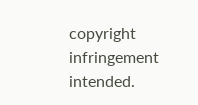copyright infringement intended.